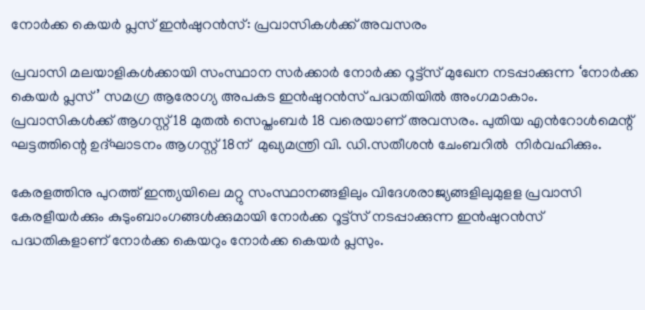നോർക്ക കെയർ പ്ലസ് ഇൻഷുറൻസ്: പ്രവാസികൾക്ക് അവസരം

പ്രവാസി മലയാളികൾക്കായി സംസ്ഥാന സർക്കാർ നോർക്ക റൂട്ട്സ് മുഖേന നടപ്പാക്കുന്ന ‘നോർക്ക കെയർ പ്ലസ് ’ സമഗ്ര ആരോഗ്യ അപകട ഇൻഷുറൻസ് പദ്ധതിയിൽ അംഗമാകാം. പ്രവാസികൾക്ക് ആഗസ്റ്റ് 18 മുതൽ സെപ്തംബർ 18 വരെയാണ് അവസരം. പുതിയ എൻറോൾമെന്റ്  ഘട്ടത്തിന്റെ ഉദ്ഘാടനം ആഗസ്റ്റ് 18ന്  മുഖ്യമന്ത്രി വി. ഡി.സതീശൻ ചേംബറിൽ  നിർവഹിക്കും.

കേരളത്തിനു പുറത്ത് ഇന്ത്യയിലെ മറ്റു സംസ്ഥാനങ്ങളിലും വിദേശരാജ്യങ്ങളിലുമുളള പ്രവാസി കേരളീയർക്കും കുടുംബാംഗങ്ങൾക്കുമായി നോർക്ക റൂട്ട്സ് നടപ്പാക്കുന്ന ഇൻഷുറൻസ് പദ്ധതികളാണ് നോർക്ക കെയറും നോർക്ക കെയർ പ്ലസും.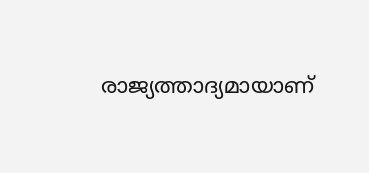രാജ്യത്താദ്യമായാണ്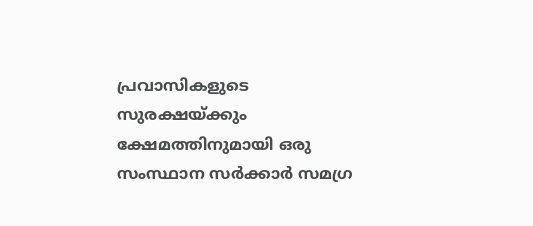പ്രവാസികളുടെ സുരക്ഷയ്ക്കും ക്ഷേമത്തിനുമായി ഒരു  സംസ്ഥാന സർക്കാർ സമഗ്ര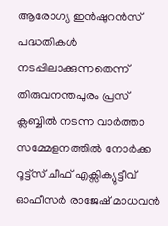ആരോഗ്യ ഇൻഷുറൻസ് പദ്ധതികൾ നടപ്പിലാക്കുന്നതെന്ന് തിരുവനന്തപുരം പ്രസ്‌ ക്ലബ്ബിൽ നടന്ന വാർത്താ സമ്മേളനത്തിൽ നോർക്ക റൂട്ട്സ് ചീഫ് എക്സിക്യുട്ടീവ് ഓഫീസർ രാജേഷ് മാധവൻ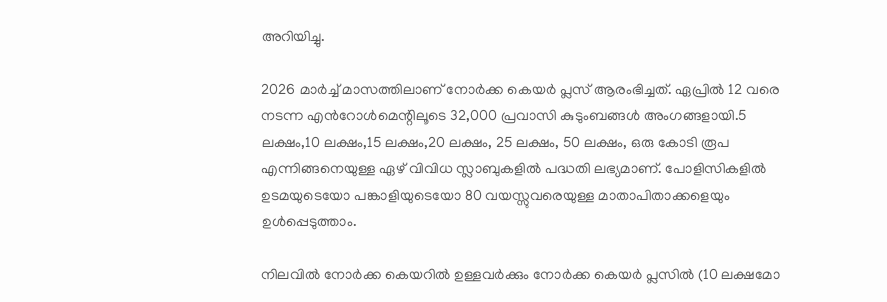അറിയിച്ചു.

2026 മാർച്ച് മാസത്തിലാണ് നോർക്ക കെയർ പ്ലസ് ആരംഭിച്ചത്. ഏപ്രിൽ 12 വരെ നടന്ന എൻറോൾമെന്റിലൂടെ 32,000 പ്രവാസി കുടുംബങ്ങൾ അംഗങ്ങളായി.5 ലക്ഷം,10 ലക്ഷം,15 ലക്ഷം,20 ലക്ഷം, 25 ലക്ഷം, 50 ലക്ഷം, ഒരു കോടി രൂപ എന്നിങ്ങനെയുള്ള ഏഴ് വിവിധ സ്ലാബുകളിൽ പദ്ധതി ലഭ്യമാണ്. പോളിസികളിൽ ഉടമയുടെയോ പങ്കാളിയുടെയോ 80 വയസ്സുവരെയുള്ള മാതാപിതാക്കളെയും ഉൾപ്പെടുത്താം.

നിലവിൽ നോർക്ക കെയറിൽ ഉള്ളവർക്കും നോർക്ക കെയർ പ്ലസിൽ (10 ലക്ഷമോ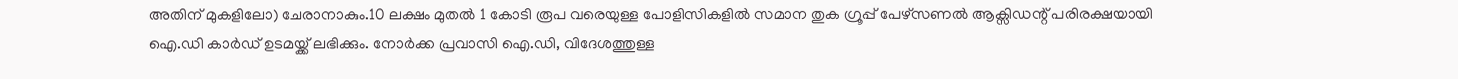അതിന് മുകളിലോ) ചേരാനാകും.10 ലക്ഷം മുതൽ 1 കോടി രൂപ വരെയുള്ള പോളിസികളിൽ സമാന തുക ഗ്രൂപ്പ് പേഴ്സണൽ ആക്സിഡന്റ് പരിരക്ഷയായി ഐ.ഡി കാർഡ് ഉടമയ്ക്ക് ലഭിക്കും. നോർക്ക പ്രവാസി ഐ.ഡി, വിദേശത്തുള്ള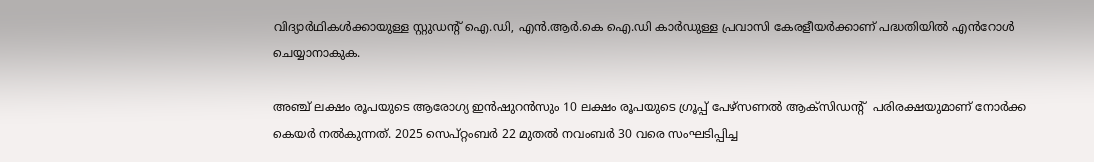വിദ്യാർഥികൾക്കായുള്ള സ്റ്റുഡന്റ് ഐ.ഡി, എൻ.ആർ.കെ ഐ.ഡി കാർഡുള്ള പ്രവാസി കേരളീയർക്കാണ് പദ്ധതിയിൽ എൻറോൾ ചെയ്യാനാകുക.

അഞ്ച് ലക്ഷം രൂപയുടെ ആരോഗ്യ ഇൻഷുറൻസും 10 ലക്ഷം രൂപയുടെ ഗ്രൂപ്പ് പേഴ്സണൽ ആക്സിഡന്റ്  പരിരക്ഷയുമാണ് നോർക്ക കെയർ നൽകുന്നത്. 2025 സെപ്റ്റംബർ 22 മുതൽ നവംബർ 30 വരെ സംഘടിപ്പിച്ച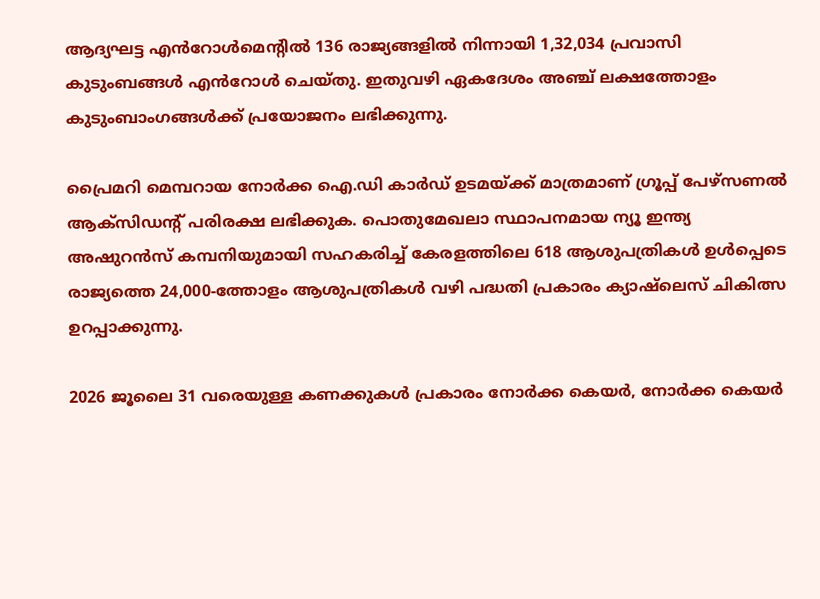ആദ്യഘട്ട എൻറോൾമെന്റിൽ 136 രാജ്യങ്ങളിൽ നിന്നായി 1,32,034 പ്രവാസി കുടുംബങ്ങൾ എൻറോൾ ചെയ്തു. ഇതുവഴി ഏകദേശം അഞ്ച് ലക്ഷത്തോളം കുടുംബാംഗങ്ങൾക്ക് പ്രയോജനം ലഭിക്കുന്നു.

പ്രൈമറി മെമ്പറായ നോർക്ക ഐ.ഡി കാർഡ് ഉടമയ്ക്ക് മാത്രമാണ് ഗ്രൂപ്പ് പേഴ്സണൽ ആക്സിഡന്റ് പരിരക്ഷ ലഭിക്കുക. പൊതുമേഖലാ സ്ഥാപനമായ ന്യൂ ഇന്ത്യ അഷുറൻസ് കമ്പനിയുമായി സഹകരിച്ച് കേരളത്തിലെ 618 ആശുപത്രികൾ ഉൾപ്പെടെ രാജ്യത്തെ 24,000-ത്തോളം ആശുപത്രികൾ വഴി പദ്ധതി പ്രകാരം ക്യാഷ്‌ലെസ് ചികിത്സ ഉറപ്പാക്കുന്നു.

2026 ജൂലൈ 31 വരെയുള്ള കണക്കുകൾ പ്രകാരം നോർക്ക കെയർ, നോർക്ക കെയർ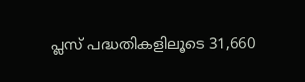പ്ലസ് പദ്ധതികളിലൂടെ 31,660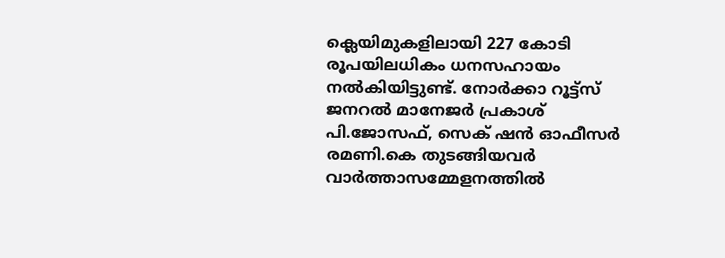ക്ലെയിമുകളിലായി 227 കോടി രൂപയിലധികം ധനസഹായം നൽകിയിട്ടുണ്ട്. നോർക്കാ റൂട്ട്സ് ജനറൽ മാനേജർ പ്രകാശ് പി.ജോസഫ്, സെക് ഷൻ ഓഫീസർ രമണി.കെ തുടങ്ങിയവർ വാർത്താസമ്മേളനത്തിൽ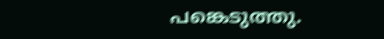പങ്കെടുത്തു.